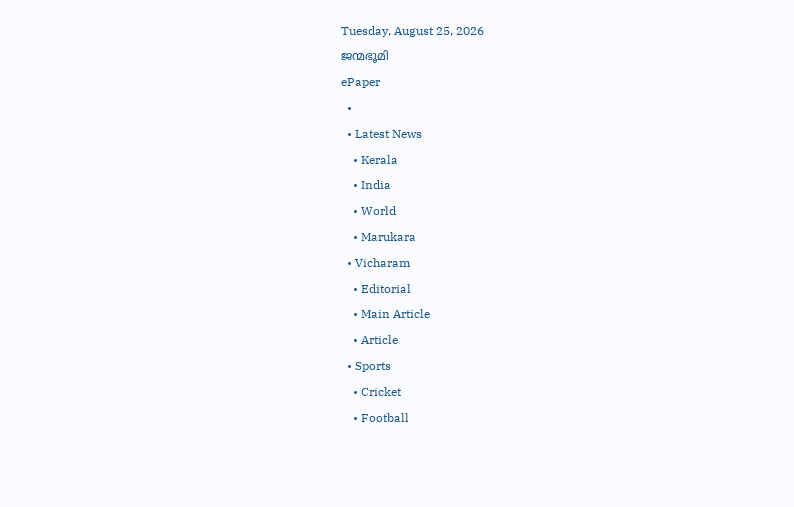Tuesday, August 25, 2026
ജന്മഭൂമി
ePaper
  •
  • Latest News
    • Kerala
    • India
    • World
    • Marukara
  • Vicharam
    • Editorial
    • Main Article
    • Article
  • Sports
    • Cricket
    • Football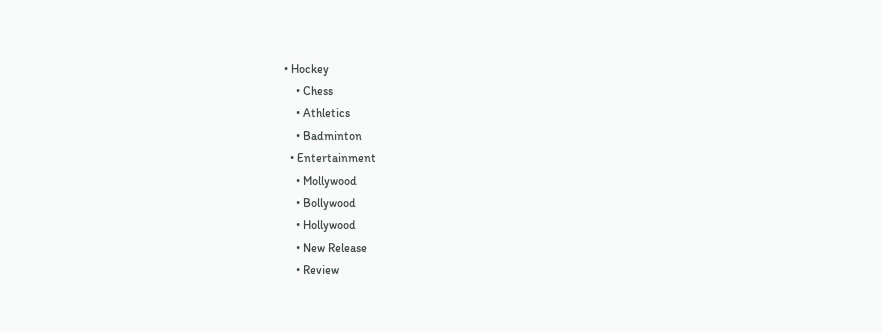• Hockey
    • Chess
    • Athletics
    • Badminton
  • Entertainment
    • Mollywood
    • Bollywood
    • Hollywood
    • New Release
    • Review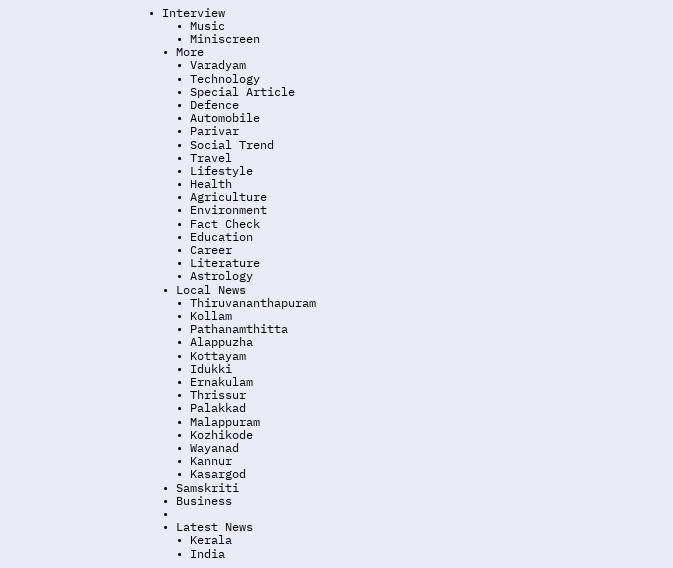• Interview
    • Music
    • Miniscreen
  • More
    • Varadyam
    • Technology
    • Special Article
    • Defence
    • Automobile
    • Parivar
    • Social Trend
    • Travel
    • Lifestyle
    • Health
    • Agriculture
    • Environment
    • Fact Check
    • Education
    • Career
    • Literature
    • Astrology
  • Local News
    • Thiruvananthapuram
    • Kollam
    • Pathanamthitta
    • Alappuzha
    • Kottayam
    • Idukki
    • Ernakulam
    • Thrissur
    • Palakkad
    • Malappuram
    • Kozhikode
    • Wayanad
    • Kannur
    • Kasargod
  • Samskriti
  • Business
  •
  • Latest News
    • Kerala
    • India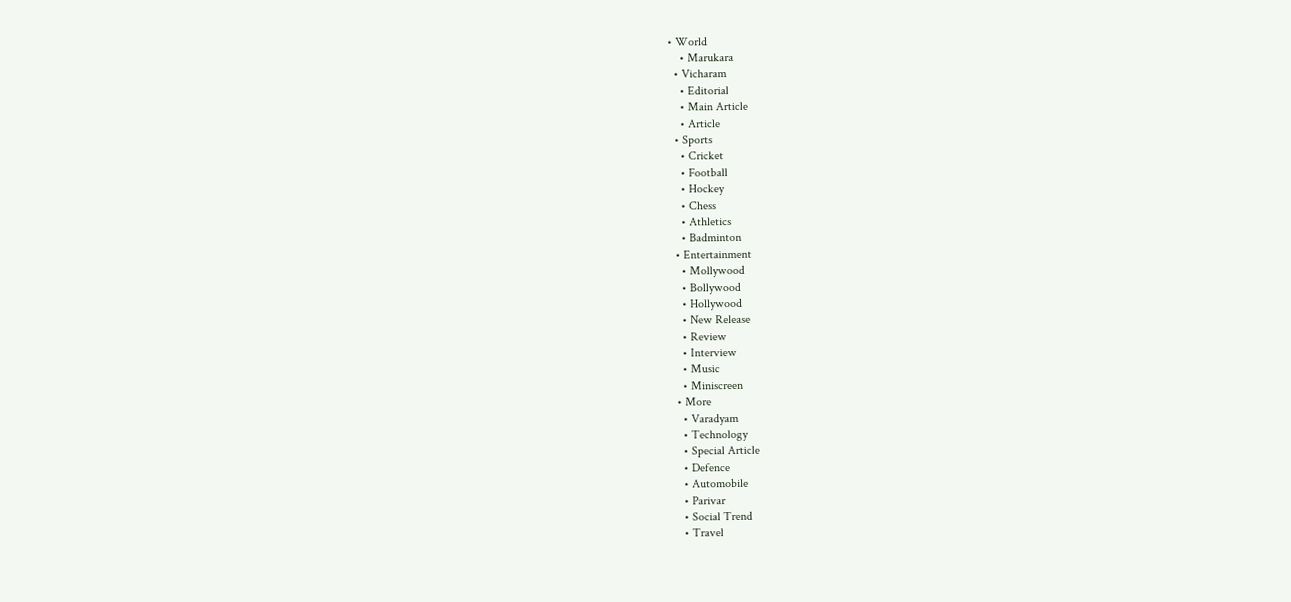• World
    • Marukara
  • Vicharam
    • Editorial
    • Main Article
    • Article
  • Sports
    • Cricket
    • Football
    • Hockey
    • Chess
    • Athletics
    • Badminton
  • Entertainment
    • Mollywood
    • Bollywood
    • Hollywood
    • New Release
    • Review
    • Interview
    • Music
    • Miniscreen
  • More
    • Varadyam
    • Technology
    • Special Article
    • Defence
    • Automobile
    • Parivar
    • Social Trend
    • Travel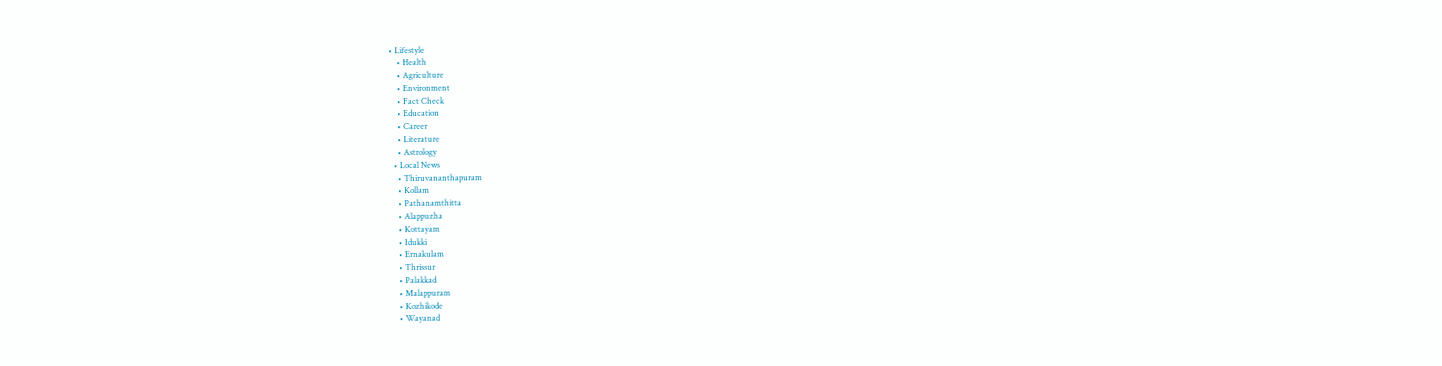• Lifestyle
    • Health
    • Agriculture
    • Environment
    • Fact Check
    • Education
    • Career
    • Literature
    • Astrology
  • Local News
    • Thiruvananthapuram
    • Kollam
    • Pathanamthitta
    • Alappuzha
    • Kottayam
    • Idukki
    • Ernakulam
    • Thrissur
    • Palakkad
    • Malappuram
    • Kozhikode
    • Wayanad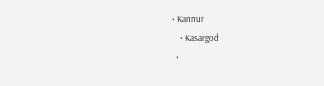• Kannur
    • Kasargod
  •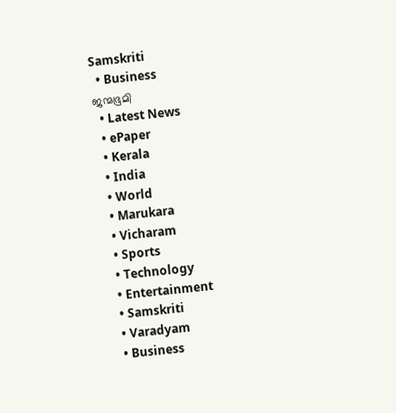Samskriti
  • Business
ജന്മഭൂമി
  • Latest News
  • ePaper
  • Kerala
  • India
  • World
  • Marukara
  • Vicharam
  • Sports
  • Technology
  • Entertainment
  • Samskriti
  • Varadyam
  • Business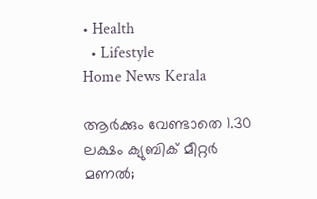• Health
  • Lifestyle
Home News Kerala

ആർക്കും വേണ്ടാതെ 1.30 ലക്ഷം ക്യുബിക് മീറ്റർ മണൽ;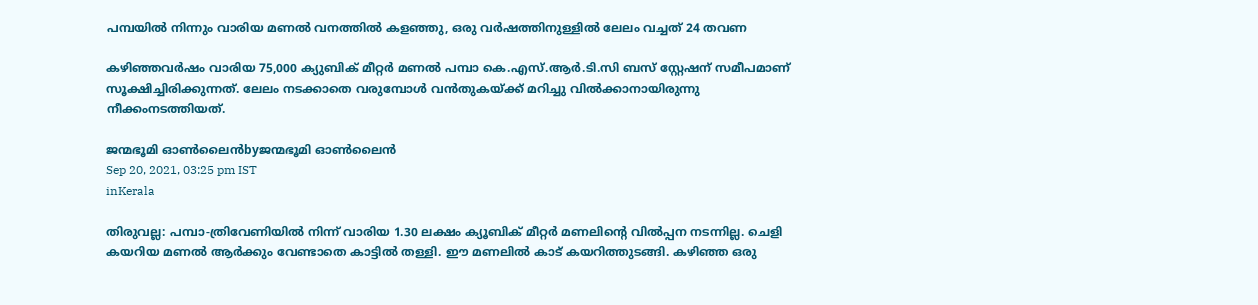പമ്പയിൽ നിന്നും വാരിയ മണൽ വനത്തിൽ കളഞ്ഞു, ഒരു വർഷത്തിനുള്ളിൽ ലേലം വച്ചത് 24 തവണ

കഴിഞ്ഞവർഷം വാരിയ 75,000 ക്യുബിക് മീറ്റർ മണൽ പമ്പാ കെ.എസ്.ആർ.ടി.സി ബസ് സ്റ്റേഷന് സമീപമാണ് സൂക്ഷിച്ചിരിക്കുന്നത്. ലേലം നടക്കാതെ വരുമ്പോൾ വൻ‌തുകയ്‌ക്ക് മറിച്ചു വിൽക്കാനായിരുന്നു നീക്കംനടത്തിയത്.

ജന്മഭൂമി ഓണ്‍ലൈന്‍byജന്മഭൂമി ഓണ്‍ലൈന്‍
Sep 20, 2021, 03:25 pm IST
inKerala

തിരുവല്ല: പമ്പാ-ത്രിവേണിയിൽ നിന്ന് വാരിയ 1.30 ലക്ഷം ക്യൂബിക് മീറ്റർ മണലിന്റെ വിൽപ്പന നടന്നില്ല. ചെളി കയറിയ മണൽ ആർക്കും വേണ്ടാതെ കാട്ടിൽ തള്ളി. ഈ മണലിൽ കാട് കയറിത്തുടങ്ങി. കഴിഞ്ഞ ഒരു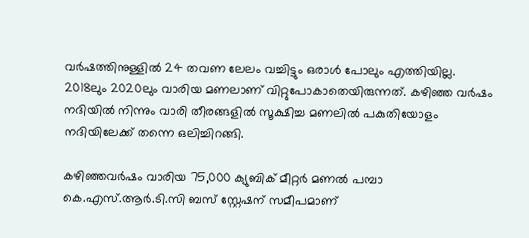വർഷത്തിനുള്ളിൽ 24 തവണ ലേലം വച്ചിട്ടും ഒരാൾ പോലും എത്തിയില്ല. 2018ലും 2020ലും വാരിയ മണലാണ് വിറ്റുപോകാതെയിരുന്നത്. കഴിഞ്ഞ വർഷം നദിയിൽ നിന്നും വാരി തീരങ്ങളിൽ സൂക്ഷിച്ച മണലിൽ പകുതിയോളം നദിയിലേക്ക് തന്നെ ഒലിച്ചിറങ്ങി.

കഴിഞ്ഞവർഷം വാരിയ 75,000 ക്യുബിക് മീറ്റർ മണൽ പമ്പാ കെ.എസ്.ആർ.ടി.സി ബസ് സ്റ്റേഷന് സമീപമാണ്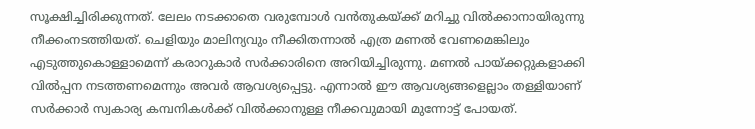സൂക്ഷിച്ചിരിക്കുന്നത്. ലേലം നടക്കാതെ വരുമ്പോൾ വൻ‌തുകയ്‌ക്ക് മറിച്ചു വിൽക്കാനായിരുന്നു നീക്കംനടത്തിയത്. ചെളിയും മാലിന്യവും നീക്കിതന്നാൽ എത്ര മണൽ വേണമെങ്കിലും എടുത്തുകൊള്ളാമെന്ന് കരാറുകാർ സർക്കാരിനെ അറിയിച്ചിരുന്നു. മണൽ പായ്‌ക്കറ്റുകളാക്കി വിൽപ്പന നടത്തണമെന്നും അവർ ആവശ്യപ്പെട്ടു. എന്നാൽ ഈ ആവശ്യങ്ങളെല്ലാം തള്ളിയാണ് സർക്കാർ സ്വകാര്യ കമ്പനികൾക്ക് വിൽക്കാനുള്ള നീക്കവുമായി മുന്നോട്ട് പോയത്.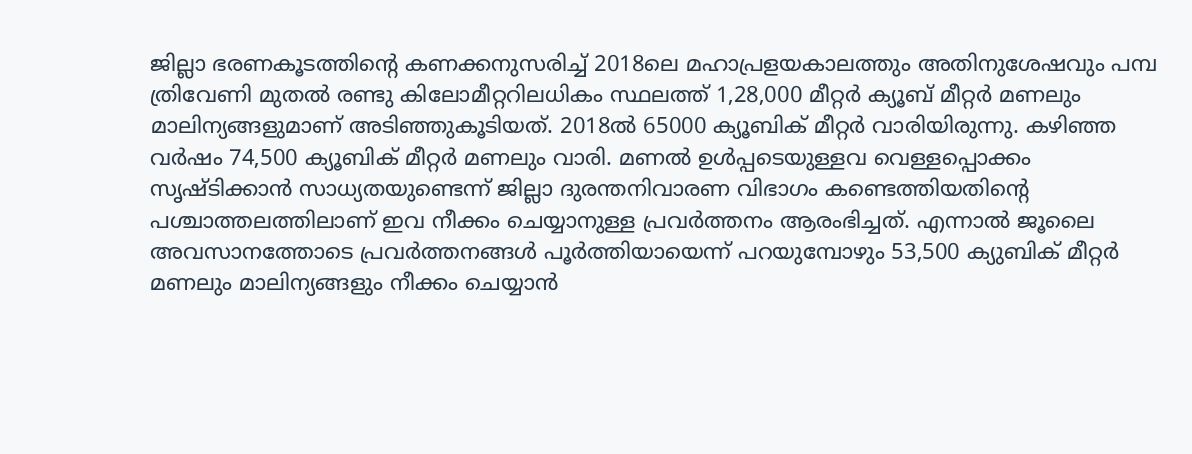ജില്ലാ ഭരണകൂടത്തിന്റെ കണക്കനുസരിച്ച് 2018ലെ മഹാപ്രളയകാലത്തും അതിനുശേഷവും പമ്പ ത്രിവേണി മുതൽ രണ്ടു കിലോമീറ്ററിലധികം സ്ഥലത്ത് 1,28,000 മീറ്റർ ക്യൂബ് മീറ്റർ മണലും മാലിന്യങ്ങളുമാണ് അടിഞ്ഞുകൂടിയത്. 2018ൽ 65000 ക്യൂബിക് മീറ്റർ വാരിയിരുന്നു. കഴിഞ്ഞ വർഷം 74,500 ക്യൂബിക് മീറ്റർ മണലും വാരി. മണൽ ഉൾപ്പടെയുള്ളവ വെള്ളപ്പൊക്കം സൃഷ്ടിക്കാൻ സാധ്യതയുണ്ടെന്ന് ജില്ലാ ദുരന്തനിവാരണ വിഭാഗം കണ്ടെത്തിയതിന്റെ പശ്ചാത്തലത്തിലാണ് ഇവ നീക്കം ചെയ്യാനുള്ള പ്രവർത്തനം ആരംഭിച്ചത്. എന്നാൽ ജൂലൈ അവസാനത്തോടെ പ്രവർത്തനങ്ങൾ പൂർത്തിയായെന്ന് പറയുമ്പോഴും 53,500 ക്യുബിക് മീറ്റർ മണലും മാലിന്യങ്ങളും നീക്കം ചെയ്യാൻ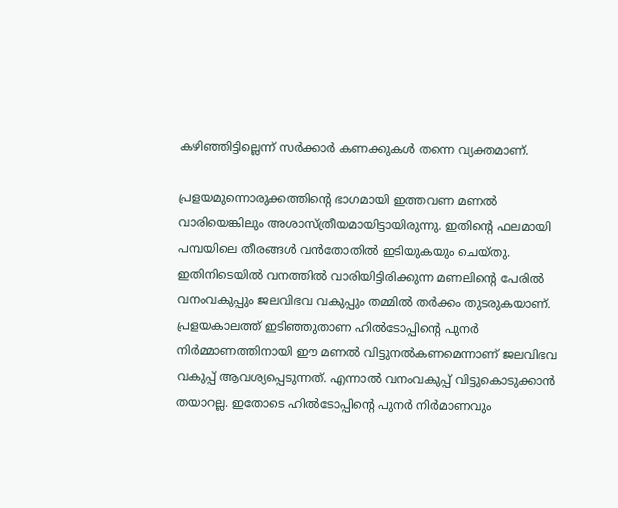കഴിഞ്ഞിട്ടില്ലെന്ന് സർക്കാർ കണക്കുകൾ തന്നെ വ്യക്തമാണ്.

പ്രളയമുന്നൊരുക്കത്തിന്റെ ഭാഗമായി ഇത്തവണ മണൽ വാരിയെങ്കിലും അശാസ്ത്രീയമായിട്ടായിരുന്നു. ഇതിന്റെ ഫലമായി പമ്പയിലെ തീരങ്ങൾ വൻ‌തോതിൽ ഇടിയുകയും ചെയ്തു. ഇതിനിടെയിൽ വനത്തിൽ വാരിയിട്ടിരിക്കുന്ന മണലിന്റെ പേരിൽ വനംവകുപ്പും ജലവിഭവ വകുപ്പും തമ്മിൽ തർക്കം തുടരുകയാണ്. പ്രളയകാലത്ത് ഇടിഞ്ഞുതാണ ഹിൽ‌ടോപ്പിന്റെ പുനർ നിർമ്മാണത്തിനായി ഈ മണൽ വിട്ടുനൽകണമെന്നാണ് ജലവിഭവ വകുപ്പ് ആവശ്യപ്പെടുന്നത്. എന്നാൽ വനംവകുപ്പ് വിട്ടുകൊടുക്കാൻ തയാറല്ല. ഇതോടെ ഹിൽ‌ടോപ്പിന്റെ പുനർ നിർമാണവും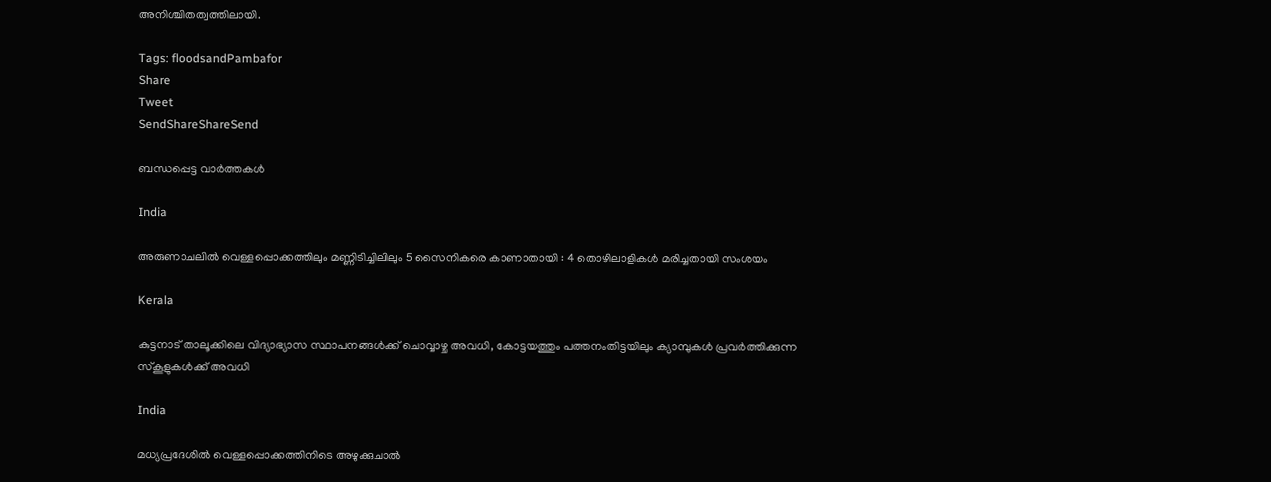അനിശ്ചിതത്വത്തിലായി.

Tags: floodsandPambafor
Share
Tweet
SendShareShareSend

ബന്ധപ്പെട്ട വാര്‍ത്തകള്‍

India

അരുണാചലിൽ വെള്ളപ്പൊക്കത്തിലും മണ്ണിടിച്ചിലിലും 5 സൈനികരെ കാണാതായി : 4 തൊഴിലാളികൾ മരിച്ചതായി സംശയം

Kerala

കുട്ടനാട് താലൂക്കിലെ വിദ്യാഭ്യാസ സ്ഥാപനങ്ങള്‍ക്ക് ചൊവ്വാഴ്ച അവധി, കോട്ടയത്തും പത്തനംതിട്ടയിലും ക്യാമ്പുകള്‍ പ്രവര്‍ത്തിക്കുന്ന സ്‌കൂളുകള്‍ക്ക് അവധി

India

മധ്യപ്രദേശിൽ വെള്ളപ്പൊക്കത്തിനിടെ അഴുക്കുചാല്‍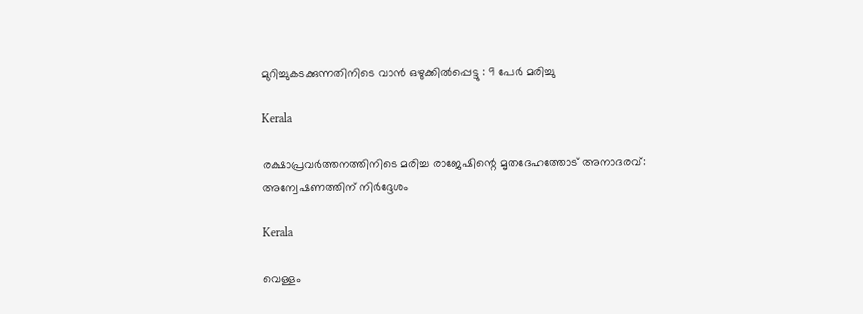മുറിച്ചുകടക്കുന്നതിനിടെ വാൻ ഒഴുക്കിൽപ്പെട്ടു : 9 പേർ മരിച്ചു

Kerala

രക്ഷാപ്രവര്‍ത്തനത്തിനിടെ മരിച്ച രാജേഷിന്റെ മൃതദേഹത്തോട് അനാദരവ്: അന്വേഷണത്തിന് നിര്‍ദ്ദേശം

Kerala

വെള്ളം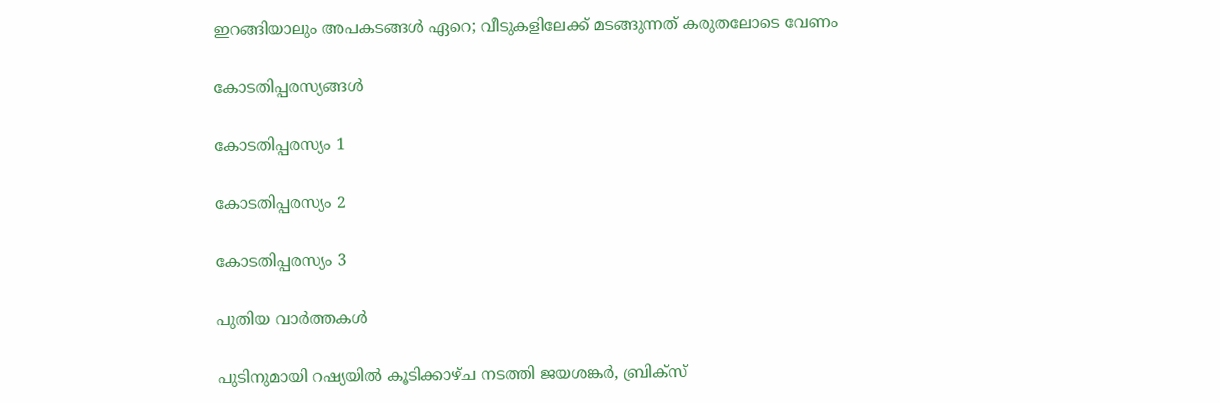ഇറങ്ങിയാലും അപകടങ്ങള്‍ ഏറെ; വീടുകളിലേക്ക് മടങ്ങുന്നത് കരുതലോടെ വേണം

കോടതിപ്പരസ്യങ്ങള്‍

കോടതിപ്പരസ്യം 1

കോടതിപ്പരസ്യം 2

കോടതിപ്പരസ്യം 3

പുതിയ വാര്‍ത്തകള്‍

പുടിനുമായി റഷ്യയില്‍ കൂടിക്കാഴ്ച നടത്തി ജയശങ്കര്‍, ബ്രിക്സ്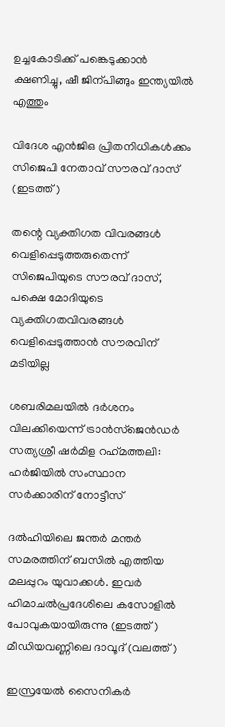ഉച്ചകോടിക്ക് പങ്കെടുക്കാന്‍ ക്ഷണിച്ചു, ഷീ ജിന‍്പിങ്ങും ഇന്ത്യയില്‍ എത്തും

വിദേശ എന്‍ജിഒ പ്രിതനിധികള്‍ക്കം സിജെപി നേതാവ് സൗരവ് ദാസ് (ഇടത്ത്)

തന്റെ വ്യക്തിഗത വിവരങ്ങള്‍ വെളിപ്പെടുത്തരുതെന്ന് സിജെപിയുടെ സൗരവ് ദാസ്, പക്ഷെ മോദിയുടെ വ്യക്തിഗതവിവരങ്ങള്‍ വെളിപ്പെടുത്താന്‍ സൗരവിന് മടിയില്ല

ശബരിമലയില്‍ ദര്‍ശനം വിലക്കിയെന്ന് ട്രാന്‍സ്ജെന്‍ഡര്‍ സത്യശ്രീ ഷര്‍മിള റഹ്‌മത്തലി: ഹര്‍ജിയില്‍ സംസ്ഥാന സര്‍ക്കാരിന് നോട്ടീസ്

ദല്‍ഹിയിലെ ജന്തര്‍ മന്തര്‍ സമരത്തിന് ബസില്‍ എത്തിയ മലപ്പുറം യുവാക്കള്‍. ഇവര്‍ ഹിമാചല്‍പ്രദേശിലെ കസോളില്‍ പോവുകയായിരുന്നു (ഇടത്ത്) മീഡിയവണ്ണിലെ ദാവൂദ് (വലത്ത്)

ഇസ്രയേല്‍ സൈനികര്‍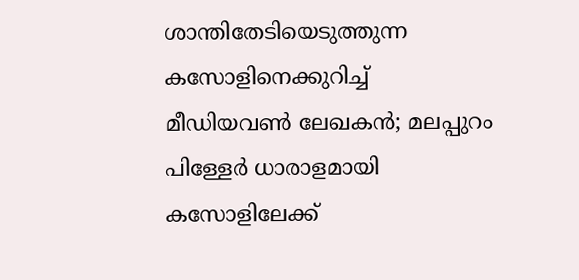ശാന്തിതേടിയെടുത്തുന്ന കസോളിനെക്കുറിച്ച് മീഡിയവണ്‍ ലേഖകന്‍; മലപ്പുറം പിള്ളേര്‍ ധാരാളമായി കസോളിലേക്ക്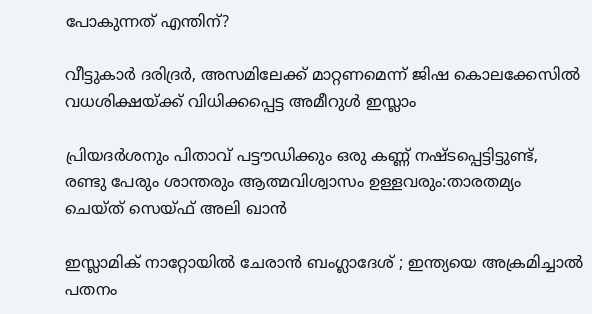പോകുന്നത് എന്തിന്?

വീട്ടുകാര്‍ ദരിദ്രര്‍, അസമിലേക്ക് മാറ്റണമെന്ന് ജിഷ കൊലക്കേസില്‍ വധശിക്ഷയ്‌ക്ക് വിധിക്കപ്പെട്ട അമീറുള്‍ ഇസ്ലാം

പ്രിയദര്‍ശനും പിതാവ് പട്ടൗഡിക്കും ഒരു കണ്ണ് നഷ്ടപ്പെട്ടിട്ടുണ്ട്, രണ്ടു പേരും ശാന്തരും ആത്മവിശ്വാസം ഉള്ളവരും:താരതമ്യം ചെയ്ത് സെയ്ഫ് അലി ഖാൻ

ഇസ്ലാമിക് നാറ്റോയിൽ ചേരാൻ ബംഗ്ലാദേശ് ; ഇന്ത്യയെ അക്രമിച്ചാൽ പതനം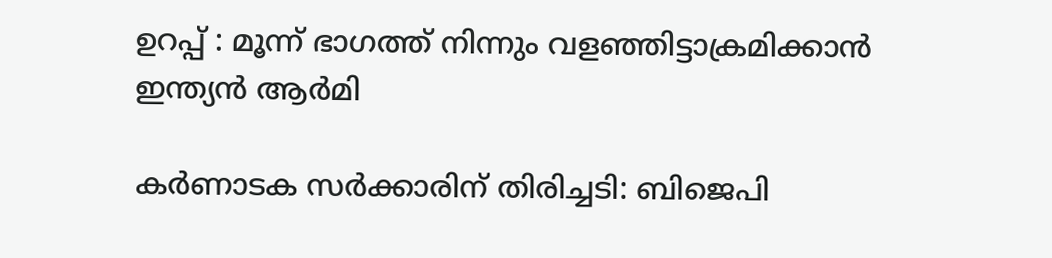ഉറപ്പ് : മൂന്ന് ഭാഗത്ത് നിന്നും വളഞ്ഞിട്ടാക്രമിക്കാൻ ഇന്ത്യൻ ആർമി

കര്‍ണാടക സര്‍ക്കാരിന് തിരിച്ചടി: ബിജെപി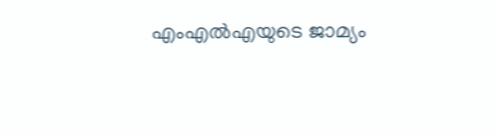എംഎല്‍എയുടെ ജാമ്യം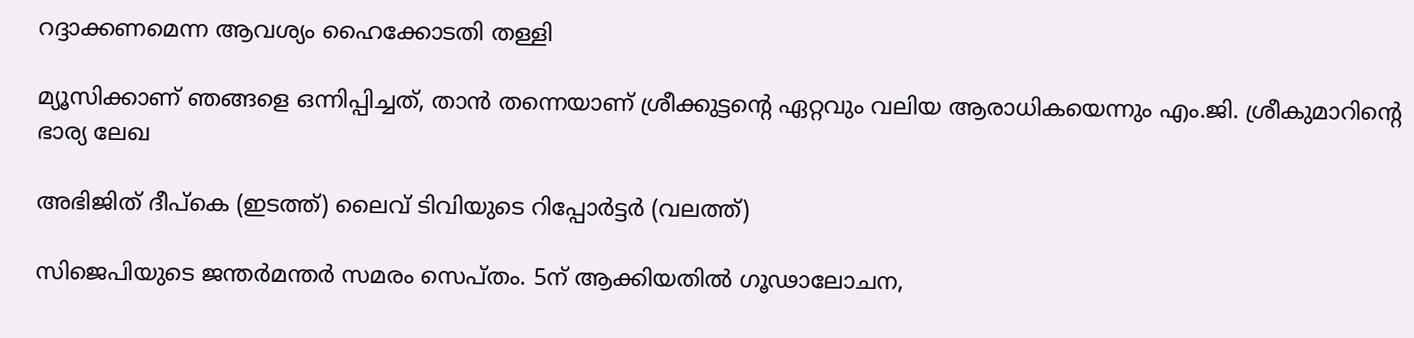റദ്ദാക്കണമെന്ന ആവശ്യം ഹൈക്കോടതി തള്ളി

മ്യൂസിക്കാണ് ഞങ്ങളെ ഒന്നിപ്പിച്ചത്, താൻ തന്നെയാണ് ശ്രീക്കുട്ടന്റെ ഏറ്റവും വലിയ ആരാധികയെന്നും എം.ജി. ശ്രീകുമാറിന്റെ ഭാര്യ ലേഖ

അഭിജിത് ദീപ്കെ (ഇടത്ത്) ലൈവ് ടിവിയുടെ റിപ്പോര്‍ട്ടര്‍ (വലത്ത്)

സിജെപിയുടെ ജന്തര്‍മന്തര്‍ സമരം സെപ്തം. 5ന് ആക്കിയതില്‍ ഗൂഢാലോചന,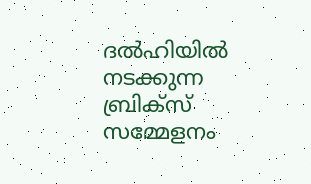ദല്‍ഹിയില്‍ നടക്കുന്ന ബ്രിക്സ് സമ്മേളനം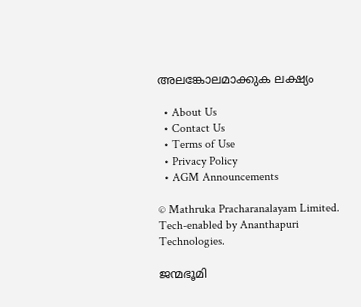അലങ്കോലമാക്കുക ലക്ഷ്യം

  • About Us
  • Contact Us
  • Terms of Use
  • Privacy Policy
  • AGM Announcements

© Mathruka Pracharanalayam Limited.
Tech-enabled by Ananthapuri Technologies.

ജന്മഭൂമി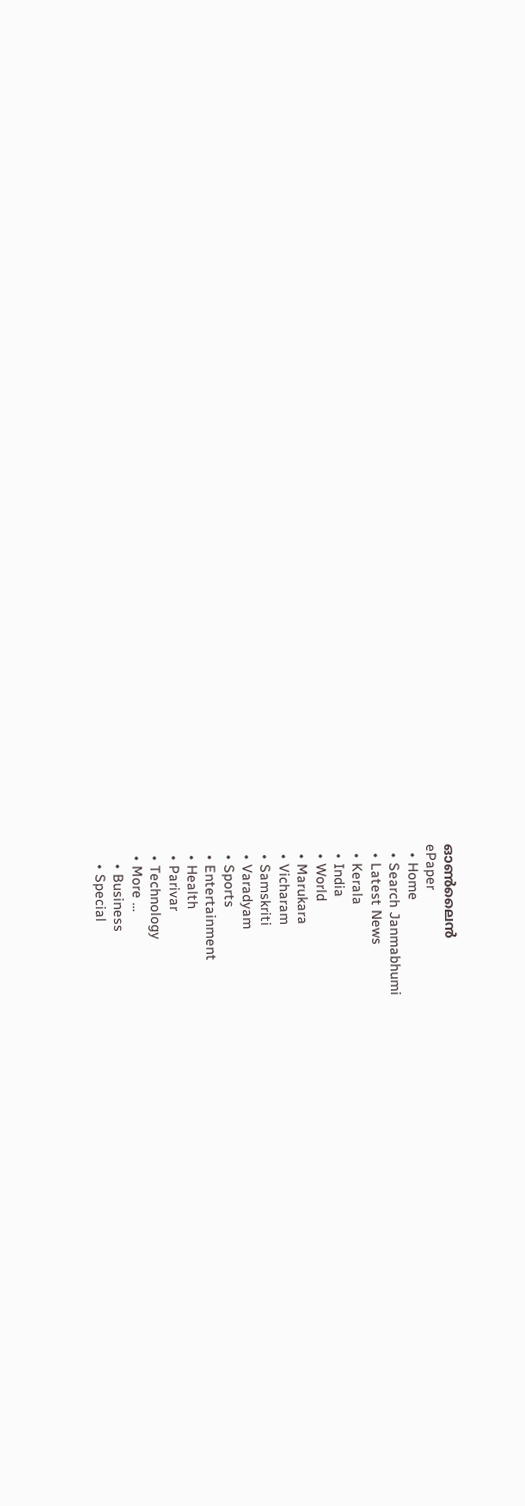ഓണ്‍ലൈന്‍
ePaper
  • Home
  • Search Janmabhumi
  • Latest News
  • Kerala
  • India
  • World
  • Marukara
  • Vicharam
  • Samskriti
  • Varadyam
  • Sports
  • Entertainment
  • Health
  • Parivar
  • Technology
  • More …
    • Business
    • Special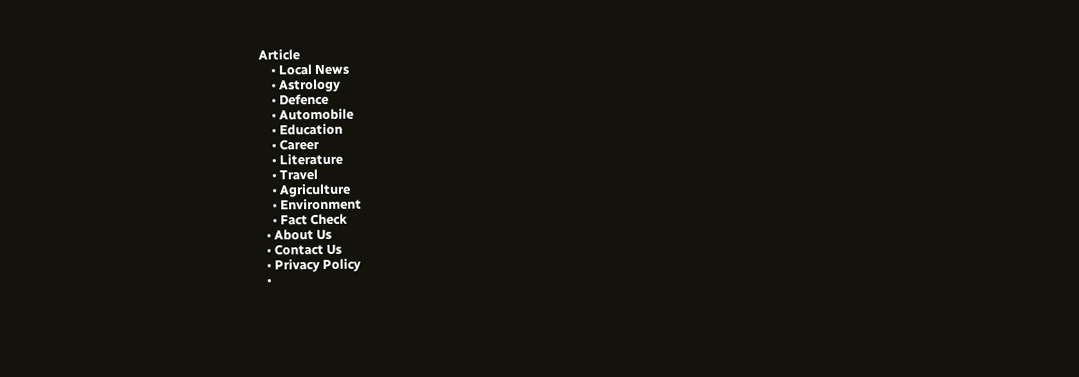Article
    • Local News
    • Astrology
    • Defence
    • Automobile
    • Education
    • Career
    • Literature
    • Travel
    • Agriculture
    • Environment
    • Fact Check
  • About Us
  • Contact Us
  • Privacy Policy
  •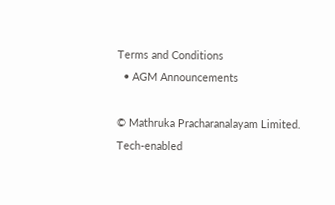Terms and Conditions
  • AGM Announcements

© Mathruka Pracharanalayam Limited.
Tech-enabled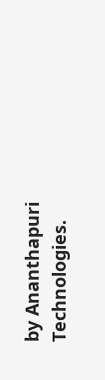by Ananthapuri Technologies.